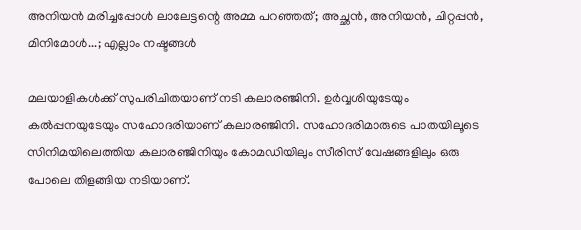അനിയന്‍ മരിച്ചപ്പോള്‍ ലാലേട്ടന്റെ അമ്മ പറഞ്ഞത്; അച്ഛന്‍, അനിയന്‍, ചിറ്റപ്പന്‍, മിനിമോള്‍...; എല്ലാം നഷ്ടങ്ങള്‍

മലയാളികള്‍ക്ക് സുപരിചിതയാണ് നടി കലാരഞ്ജിനി. ഉര്‍വ്വശിയുടേയും കല്‍പ്പനയുടേയും സഹോദരിയാണ് കലാരഞ്ജിനി. സഹോദരിമാരുടെ പാതയിലൂടെ സിനിമയിലെത്തിയ കലാരഞ്ജിനിയും കോമഡിയിലും സീരിസ് വേഷങ്ങളിലും ഒരു പോലെ തിളങ്ങിയ നടിയാണ്.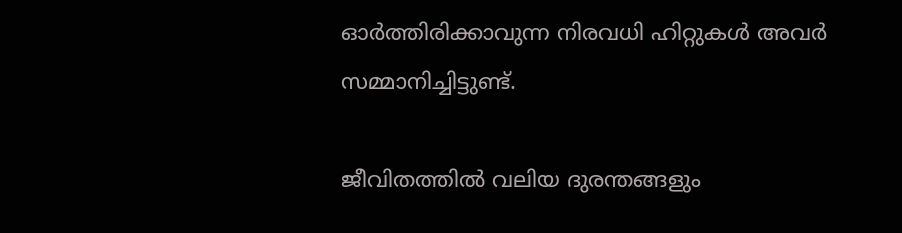ഓര്‍ത്തിരിക്കാവുന്ന നിരവധി ഹിറ്റുകള്‍ അവര്‍ സമ്മാനിച്ചിട്ടുണ്ട്.

ജീവിതത്തില്‍ വലിയ ദുരന്തങ്ങളും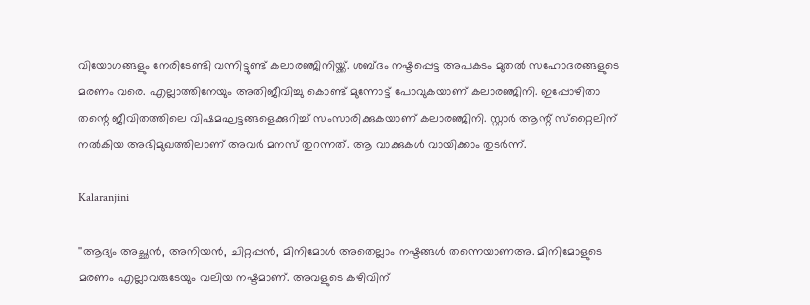വിയോഗങ്ങളും നേരിടേണ്ടി വന്നിട്ടുണ്ട് കലാരഞ്ജിനിയ്ക്ക്. ശബ്ദം നഷ്ടപ്പെട്ട അപകടം മുതല്‍ സഹോദരങ്ങളുടെ മരണം വരെ. എല്ലാത്തിനേയും അതിജീവിച്ചു കൊണ്ട് മുന്നോട്ട് പോവുകയാണ് കലാരഞ്ജിനി. ഇപ്പോഴിതാ തന്റെ ജീവിതത്തിലെ വിഷമഘട്ടങ്ങളെക്കുറിച്ച് സംസാരിക്കുകയാണ് കലാരഞ്ജിനി. സ്റ്റാര്‍ ആന്റ് സ്‌റ്റൈലിന് നല്‍കിയ അഭിമുഖത്തിലാണ് അവര്‍ മനസ് തുറന്നത്. ആ വാക്കുകള്‍ വായിക്കാം തുടര്‍ന്ന്.

Kalaranjini

''ആദ്യം അച്ഛന്‍, അനിയന്‍, ചിറ്റപ്പന്‍, മിനിമോള്‍ അതെല്ലാം നഷ്ടങ്ങള്‍ തന്നെയാണഅ. മിനിമോളുടെ മരണം എല്ലാവരുടേയും വലിയ നഷ്ടമാണ്. അവളുടെ കഴിവിന്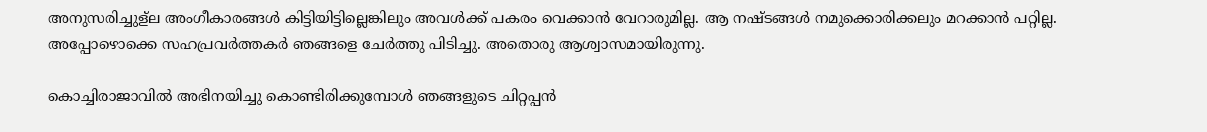അനുസരിച്ചുള്ല അംഗീകാരങ്ങള്‍ കിട്ടിയിട്ടില്ലെങ്കിലും അവള്‍ക്ക് പകരം വെക്കാന്‍ വേറാരുമില്ല. ആ നഷ്ടങ്ങള്‍ നമുക്കൊരിക്കലും മറക്കാന്‍ പറ്റില്ല. അപ്പോഴൊക്കെ സഹപ്രവര്‍ത്തകര്‍ ഞങ്ങളെ ചേര്‍ത്തു പിടിച്ചു. അതൊരു ആശ്വാസമായിരുന്നു.

കൊച്ചിരാജാവില്‍ അഭിനയിച്ചു കൊണ്ടിരിക്കുമ്പോള്‍ ഞങ്ങളുടെ ചിറ്റപ്പന്‍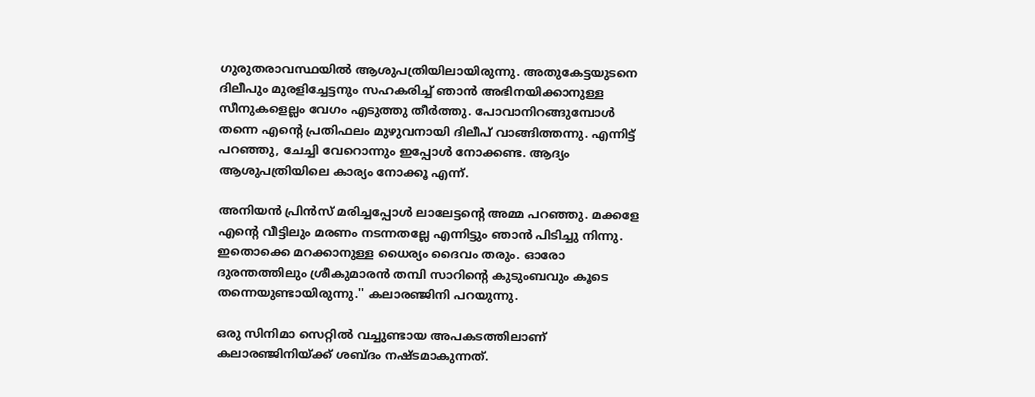ഗുരുതരാവസ്ഥയില്‍ ആശുപത്രിയിലായിരുന്നു. അതുകേട്ടയുടനെ ദിലീപും മുരളിച്ചേട്ടനും സഹകരിച്ച് ഞാന്‍ അഭിനയിക്കാനുള്ള സീനുകളെല്ലം വേഗം എടുത്തു തീര്‍ത്തു. പോവാനിറങ്ങുമ്പോള്‍ തന്നെ എന്റെ പ്രതിഫലം മുഴുവനായി ദിലീപ് വാങ്ങിത്തന്നു. എന്നിട്ട് പറഞ്ഞു, ചേച്ചി വേറൊന്നും ഇപ്പോള്‍ നോക്കണ്ട. ആദ്യം ആശുപത്രിയിലെ കാര്യം നോക്കൂ എന്ന്.

അനിയന്‍ പ്രിന്‍സ് മരിച്ചപ്പോള്‍ ലാലേട്ടന്റെ അമ്മ പറഞ്ഞു. മക്കളേ എന്റെ വീട്ടിലും മരണം നടന്നതല്ലേ എന്നിട്ടും ഞാന്‍ പിടിച്ചു നിന്നു. ഇതൊക്കെ മറക്കാനുള്ള ധൈര്യം ദൈവം തരും. ഓരോ ദുരന്തത്തിലും ശ്രീകുമാരന്‍ തമ്പി സാറിന്റെ കുടുംബവും കൂടെ തന്നെയുണ്ടായിരുന്നു.'' കലാരഞ്ജിനി പറയുന്നു.

ഒരു സിനിമാ സെറ്റില്‍ വച്ചുണ്ടായ അപകടത്തിലാണ് കലാരഞ്ജിനിയ്ക്ക് ശബ്ദം നഷ്ടമാകുന്നത്.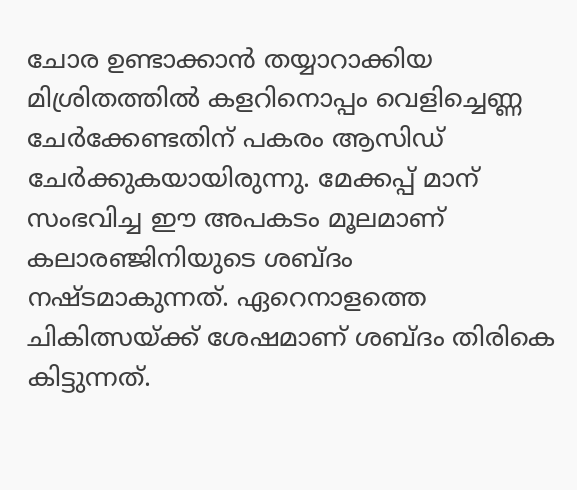ചോര ഉണ്ടാക്കാന്‍ തയ്യാറാക്കിയ മിശ്രിതത്തില്‍ കളറിനൊപ്പം വെളിച്ചെണ്ണ ചേര്‍ക്കേണ്ടതിന് പകരം ആസിഡ് ചേര്‍ക്കുകയായിരുന്നു. മേക്കപ്പ് മാന് സംഭവിച്ച ഈ അപകടം മൂലമാണ് കലാരഞ്ജിനിയുടെ ശബ്ദം നഷ്ടമാകുന്നത്. ഏറെനാളത്തെ ചികിത്സയ്ക്ക് ശേഷമാണ് ശബ്ദം തിരികെ കിട്ടുന്നത്.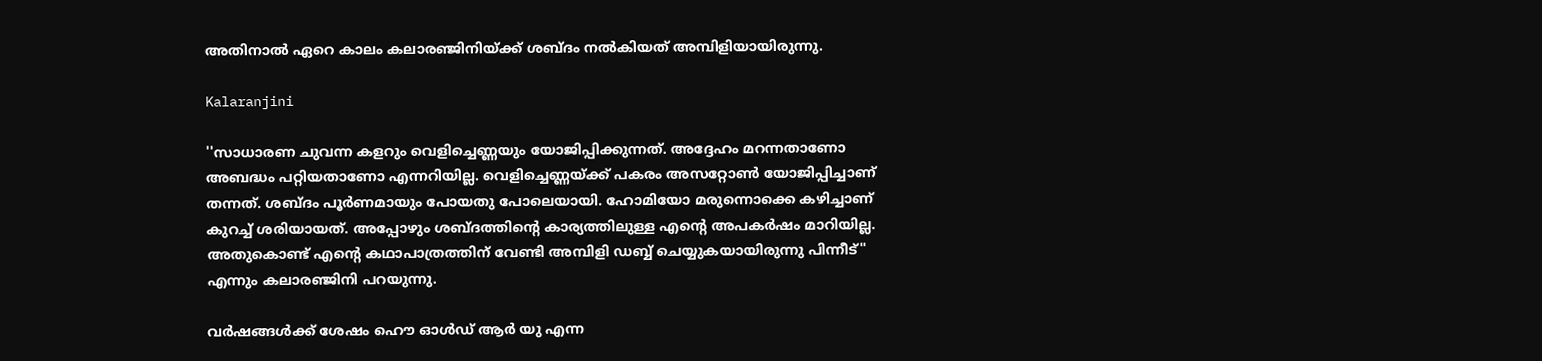അതിനാല്‍ ഏറെ കാലം കലാരഞ്ജിനിയ്ക്ക് ശബ്ദം നല്‍കിയത് അമ്പിളിയായിരുന്നു.

Kalaranjini

''സാധാരണ ചുവന്ന കളറും വെളിച്ചെണ്ണയും യോജിപ്പിക്കുന്നത്. അദ്ദേഹം മറന്നതാണോ അബദ്ധം പറ്റിയതാണോ എന്നറിയില്ല. വെളിച്ചെണ്ണയ്ക്ക് പകരം അസറ്റോണ്‍ യോജിപ്പിച്ചാണ് തന്നത്. ശബ്ദം പൂര്‍ണമായും പോയതു പോലെയായി. ഹോമിയോ മരുന്നൊക്കെ കഴിച്ചാണ് കുറച്ച് ശരിയായത്. അപ്പോഴും ശബ്ദത്തിന്റെ കാര്യത്തിലുള്ള എന്റെ അപകര്‍ഷം മാറിയില്ല. അതുകൊണ്ട് എന്റെ കഥാപാത്രത്തിന് വേണ്ടി അമ്പിളി ഡബ്ബ് ചെയ്യുകയായിരുന്നു പിന്നീട്'' എന്നും കലാരഞ്ജിനി പറയുന്നു.

വർഷങ്ങള്‍ക്ക് ശേഷം ഹൌ ഓള്‍ഡ് ആർ യു എന്ന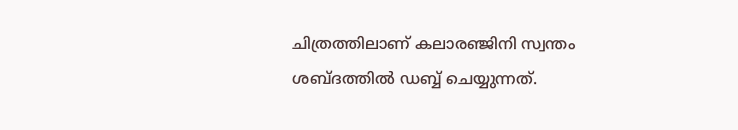ചിത്രത്തിലാണ് കലാരഞ്ജിനി സ്വന്തം ശബ്ദത്തില്‍ ഡബ്ബ് ചെയ്യുന്നത്.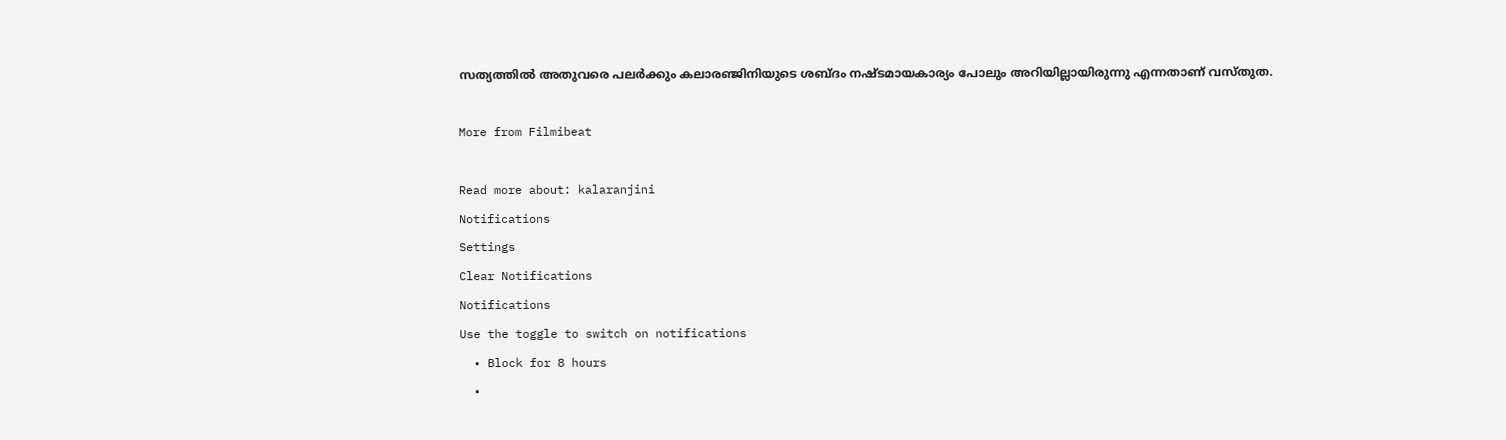സത്യത്തില്‍ അതുവരെ പലർക്കും കലാരഞ്ജിനിയുടെ ശബ്ദം നഷ്ടമായകാര്യം പോലും അറിയില്ലായിരുന്നു എന്നതാണ് വസ്തുത.

More from Filmibeat

Read more about: kalaranjini
Notifications
Settings
Clear Notifications
Notifications
Use the toggle to switch on notifications
  • Block for 8 hours
  •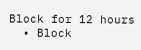Block for 12 hours
  • Block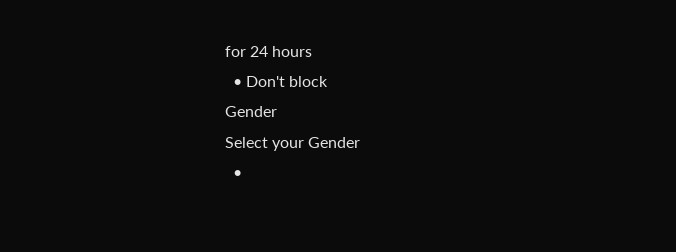for 24 hours
  • Don't block
Gender
Select your Gender
  •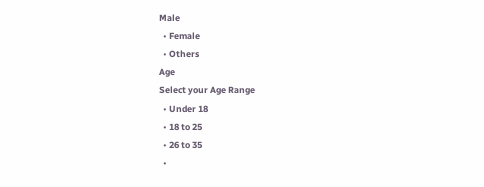Male
  • Female
  • Others
Age
Select your Age Range
  • Under 18
  • 18 to 25
  • 26 to 35
  •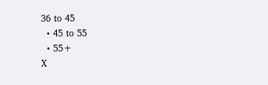36 to 45
  • 45 to 55
  • 55+
X